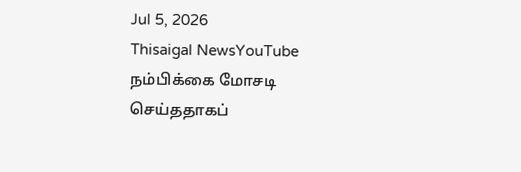Jul 5, 2026
Thisaigal NewsYouTube
நம்பிக்கை மோசடி செய்ததாகப்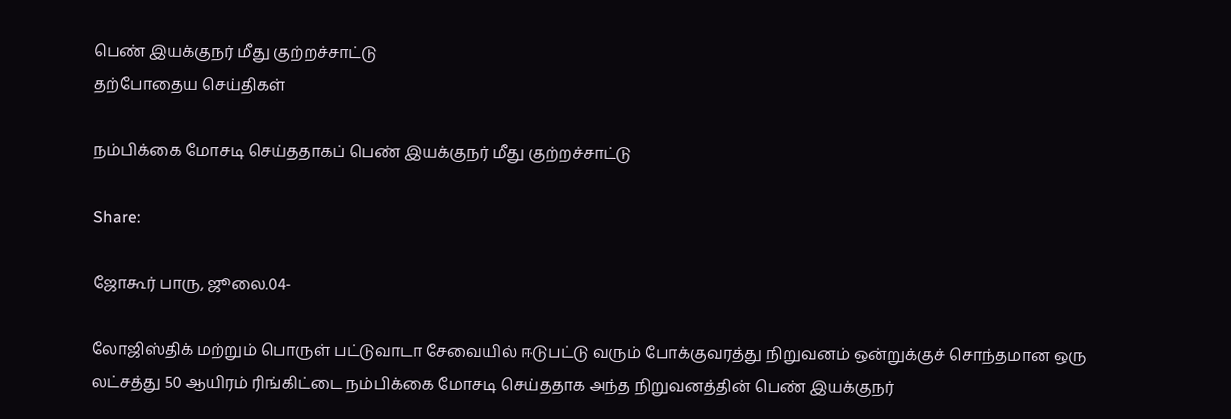பெண் இயக்குநர் மீது குற்றச்சாட்டு
தற்போதைய செய்திகள்

நம்பிக்கை மோசடி செய்ததாகப் பெண் இயக்குநர் மீது குற்றச்சாட்டு

Share:

ஜோகூர் பாரு, ஜூலை.04-

லோஜிஸ்திக் மற்றும் பொருள் பட்டுவாடா சேவையில் ஈடுபட்டு வரும் போக்குவரத்து நிறுவனம் ஒன்றுக்குச் சொந்தமான ஒரு லட்சத்து 50 ஆயிரம் ரிங்கிட்டை நம்பிக்கை மோசடி செய்ததாக அந்த நிறுவனத்தின் பெண் இயக்குநர்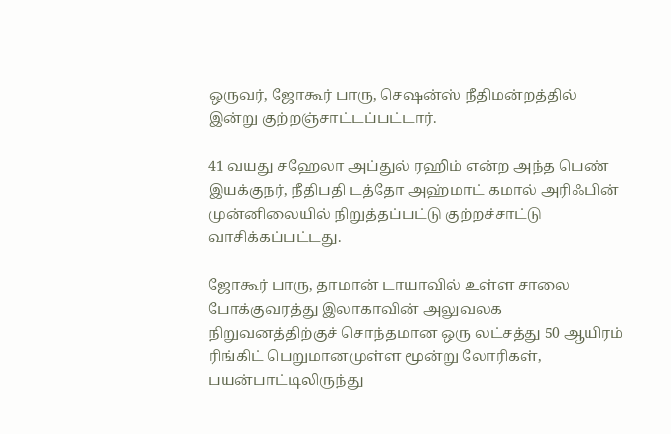ஒருவர், ஜோகூர் பாரு, செஷன்ஸ் நீதிமன்றத்தில் இன்று குற்றஞ்சாட்டப்பட்டார்.

41 வயது சஹேலா அப்துல் ரஹிம் என்ற அந்த பெண் இயக்குநர், நீதிபதி டத்தோ அஹ்மாட் கமால் அரிஃபின் முன்னிலையில் நிறுத்தப்பட்டு குற்றச்சாட்டு வாசிக்கப்பட்டது.

ஜோகூர் பாரு, தாமான் டாயாவில் உள்ள சாலை போக்குவரத்து இலாகாவின் அலுவலக நிறுவனத்திற்குச் சொந்தமான ஒரு லட்சத்து 50 ஆயிரம் ரிங்கிட் பெறுமானமுள்ள மூன்று லோரிகள், பயன்பாட்டிலிருந்து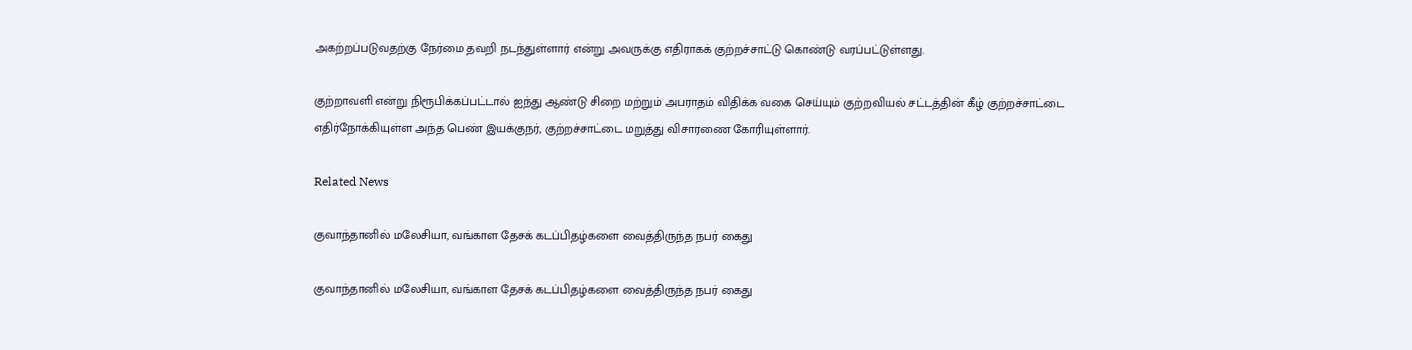அகற்றப்படுவதற்கு நேர்மை தவறி நடந்துள்ளார் என்று அவருக்கு எதிராகக் குற்றச்சாட்டு கொண்டு வரப்பட்டுள்ளது.

குற்றாவளி என்று நிரூபிக்கப்பட்டால் ஐந்து ஆண்டு சிறை மற்றும் அபராதம் விதிக்க வகை செய்யும் குற்றவியல் சட்டத்தின் கீழ் குற்றச்சாட்டை எதிர்நோக்கியுள்ள அந்த பெண் இயக்குநர், குற்றச்சாட்டை மறுத்து விசாரணை கோரியுள்ளார்.

Related News

குவாந்தானில் மலேசியா, வங்காள தேசக் கடப்பிதழ்களை வைத்திருந்த நபர் கைது

குவாந்தானில் மலேசியா, வங்காள தேசக் கடப்பிதழ்களை வைத்திருந்த நபர் கைது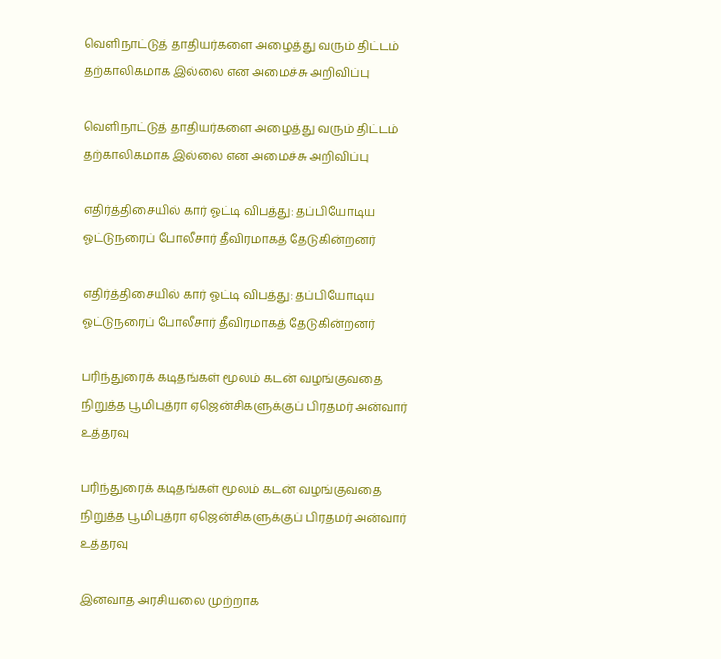வெளிநாட்டுத் தாதியர்களை அழைத்து வரும் திட்டம் தற்காலிகமாக இல்லை என அமைச்சு அறிவிப்பு

வெளிநாட்டுத் தாதியர்களை அழைத்து வரும் திட்டம் தற்காலிகமாக இல்லை என அமைச்சு அறிவிப்பு

எதிர்த்திசையில் கார் ஓட்டி விபத்து: தப்பியோடிய ஓட்டுநரைப் போலீசார் தீவிரமாகத் தேடுகின்றனர்

எதிர்த்திசையில் கார் ஓட்டி விபத்து: தப்பியோடிய ஓட்டுநரைப் போலீசார் தீவிரமாகத் தேடுகின்றனர்

பரிந்துரைக் கடிதங்கள் மூலம் கடன் வழங்குவதை நிறுத்த பூமிபுத்ரா ஏஜென்சிகளுக்குப் பிரதமர் அன்வார் உத்தரவு

பரிந்துரைக் கடிதங்கள் மூலம் கடன் வழங்குவதை நிறுத்த பூமிபுத்ரா ஏஜென்சிகளுக்குப் பிரதமர் அன்வார் உத்தரவு

இனவாத அரசியலை முற்றாக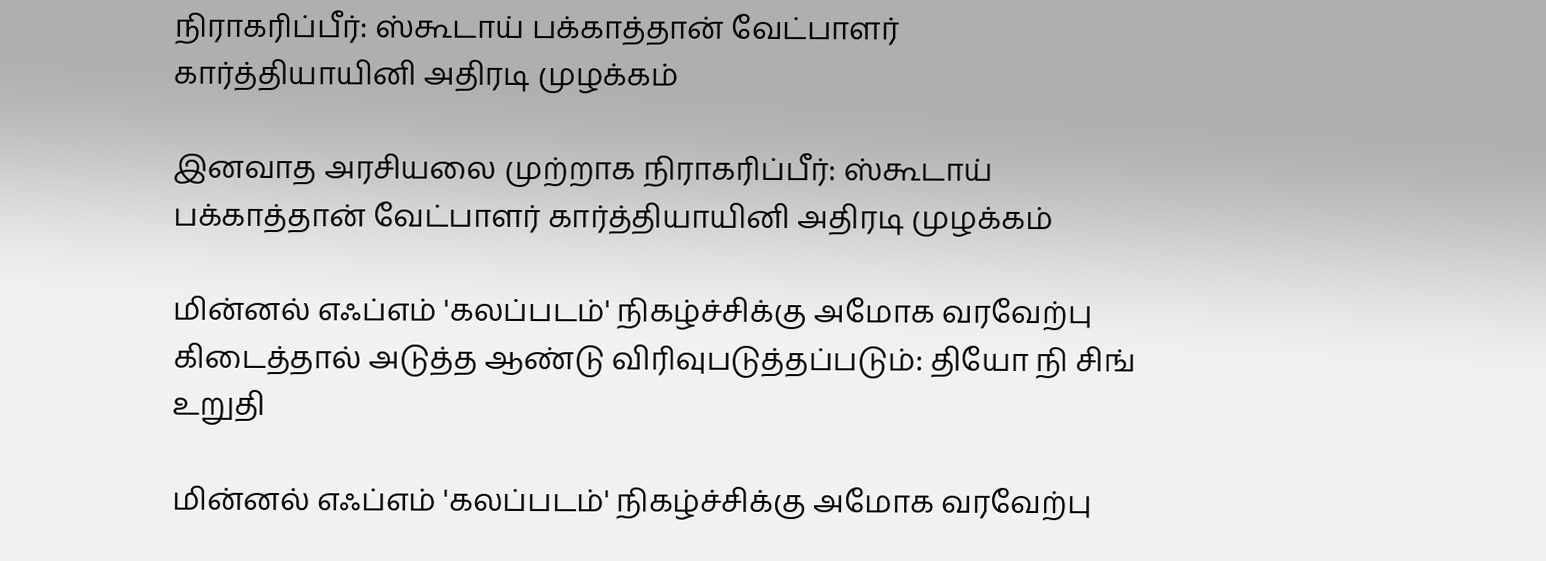நிராகரிப்பீர்: ஸ்கூடாய் பக்காத்தான் வேட்பாளர் கார்த்தியாயினி அதிரடி முழக்கம்

இனவாத அரசியலை முற்றாக நிராகரிப்பீர்: ஸ்கூடாய் பக்காத்தான் வேட்பாளர் கார்த்தியாயினி அதிரடி முழக்கம்

மின்னல் எஃப்எம் 'கலப்படம்' நிகழ்ச்சிக்கு அமோக வரவேற்பு கிடைத்தால் அடுத்த ஆண்டு விரிவுபடுத்தப்படும்: தியோ நி சிங் உறுதி

மின்னல் எஃப்எம் 'கலப்படம்' நிகழ்ச்சிக்கு அமோக வரவேற்பு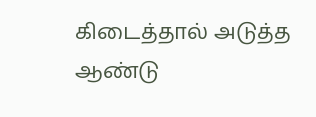கிடைத்தால் அடுத்த ஆண்டு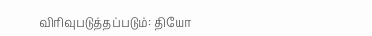விரிவுபடுத்தப்படும்: தியோ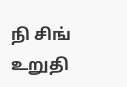நி சிங் உறுதி